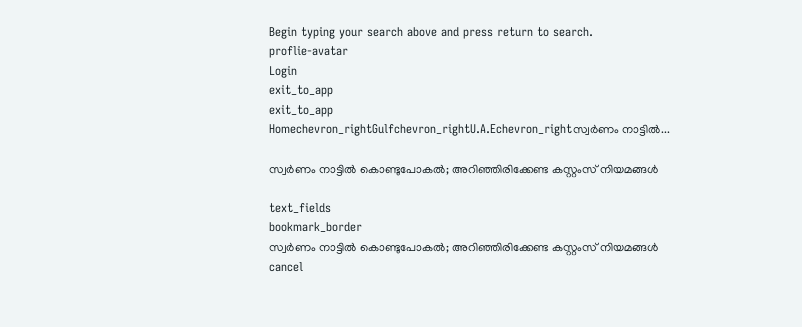Begin typing your search above and press return to search.
proflie-avatar
Login
exit_to_app
exit_to_app
Homechevron_rightGulfchevron_rightU.A.Echevron_rightസ്വർണം നാട്ടിൽ...

സ്വർണം നാട്ടിൽ കൊണ്ടുപോകൽ; അറിഞ്ഞിരിക്കേണ്ട കസ്റ്റംസ് നിയമങ്ങൾ

text_fields
bookmark_border
സ്വർണം നാട്ടിൽ കൊണ്ടുപോകൽ; അറിഞ്ഞിരിക്കേണ്ട കസ്റ്റംസ് നിയമങ്ങൾ
cancel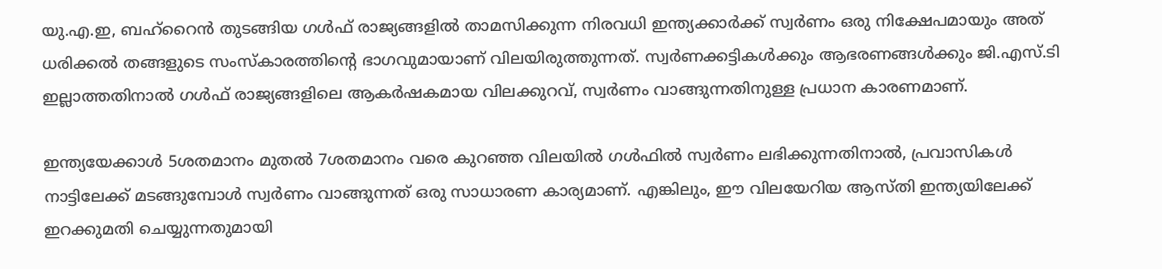യു.എ.ഇ, ബഹ്‌റൈൻ തുടങ്ങിയ ഗൾഫ് രാജ്യങ്ങളിൽ താമസിക്കുന്ന നിരവധി ഇന്ത്യക്കാർക്ക് സ്വർണം ഒരു നിക്ഷേപമായും അത് ധരിക്കൽ തങ്ങളുടെ സംസ്കാരത്തിന്‍റെ ഭാഗവുമായാണ് വിലയിരുത്തുന്നത്. സ്വർണക്കട്ടികൾക്കും ആഭരണങ്ങൾക്കും ജി.എസ്.ടി ഇല്ലാത്തതിനാൽ ഗൾഫ് രാജ്യങ്ങളിലെ ആകർഷകമായ വിലക്കുറവ്, സ്വർണം വാങ്ങുന്നതിനുള്ള പ്രധാന കാരണമാണ്.

ഇന്ത്യയേക്കാൾ 5ശതമാനം മുതൽ 7ശതമാനം വരെ കുറഞ്ഞ വിലയിൽ ഗൾഫിൽ സ്വർണം ലഭിക്കുന്നതിനാൽ, പ്രവാസികൾ നാട്ടിലേക്ക് മടങ്ങുമ്പോൾ സ്വർണം വാങ്ങുന്നത് ഒരു സാധാരണ കാര്യമാണ്. എങ്കിലും, ഈ വിലയേറിയ ആസ്തി ഇന്ത്യയിലേക്ക് ഇറക്കുമതി ചെയ്യുന്നതുമായി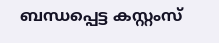ബന്ധപ്പെട്ട കസ്റ്റംസ്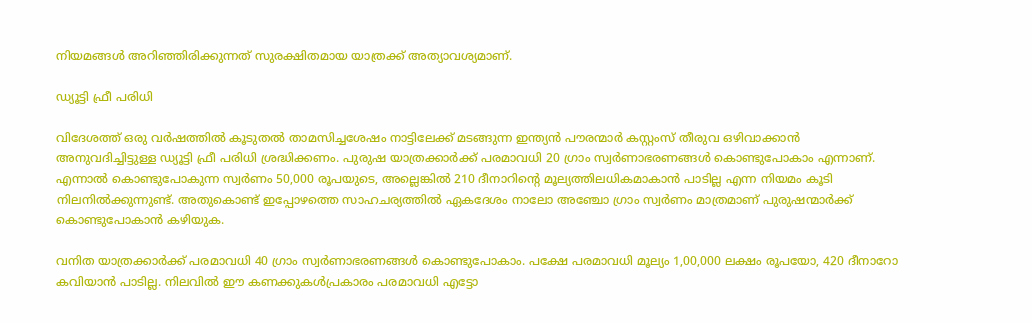നിയമങ്ങൾ അറിഞ്ഞിരിക്കുന്നത് സുരക്ഷിതമായ യാത്രക്ക് അത്യാവശ്യമാണ്.

ഡ്യൂട്ടി ഫ്രീ പരിധി

വിദേശത്ത് ഒരു വർഷത്തിൽ കൂടുതൽ താമസിച്ചശേഷം നാട്ടിലേക്ക് മടങ്ങുന്ന ഇന്ത്യൻ പൗരന്മാർ കസ്റ്റംസ് തീരുവ ഒഴിവാക്കാൻ അനുവദിച്ചിട്ടുള്ള ഡ്യൂട്ടി ഫ്രീ പരിധി ശ്രദ്ധിക്കണം. പുരുഷ യാത്രക്കാർക്ക് പരമാവധി 20 ഗ്രാം സ്വർണാഭരണങ്ങൾ കൊണ്ടുപോകാം എന്നാണ്. എന്നാൽ കൊണ്ടുപോകുന്ന സ്വർണം 50,000 രൂപയുടെ, അല്ലെങ്കിൽ 210 ദീനാറിന്‍റെ മൂല്യത്തിലധികമാകാൻ പാടില്ല എന്ന നിയമം കൂടി നിലനിൽക്കുന്നുണ്ട്. അതുകൊണ്ട് ഇപ്പോഴത്തെ സാഹചര്യത്തിൽ ഏകദേശം നാലോ അഞ്ചോ ഗ്രാം സ്വർണം മാത്രമാണ് പുരുഷന്മാർക്ക് കൊണ്ടുപോകാൻ കഴിയുക.

വനിത യാത്രക്കാർക്ക് പരമാവധി 40 ഗ്രാം സ്വർണാഭരണങ്ങൾ കൊണ്ടുപോകാം. പക്ഷേ പരമാവധി മൂല്യം 1,00,000 ലക്ഷം രൂപയോ, 420 ദീനാറോ കവിയാൻ പാടില്ല. നിലവിൽ ഈ കണക്കുകൾപ്രകാരം പരമാവധി എട്ടോ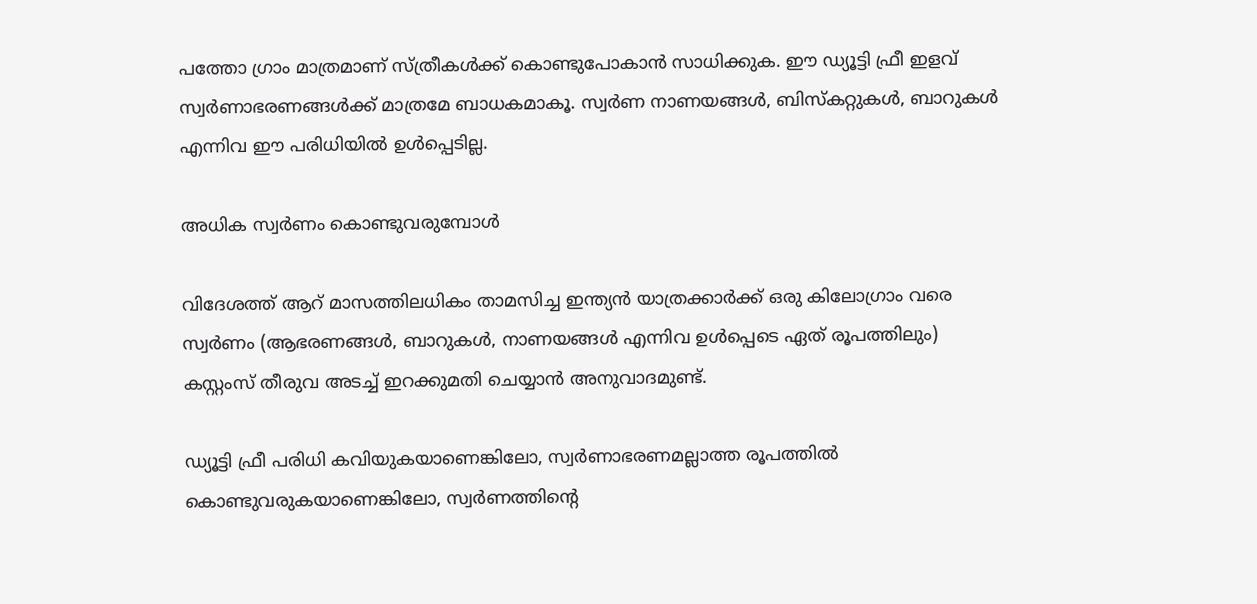പത്തോ ഗ്രാം മാത്രമാണ് സ്ത്രീകൾക്ക് കൊണ്ടുപോകാൻ സാധിക്കുക. ഈ ഡ്യൂട്ടി ഫ്രീ ഇളവ് സ്വർണാഭരണങ്ങൾക്ക് മാത്രമേ ബാധകമാകൂ. സ്വർണ നാണയങ്ങൾ, ബിസ്‌കറ്റുകൾ, ബാറുകൾ എന്നിവ ഈ പരിധിയിൽ ഉൾപ്പെടില്ല.

അധിക സ്വർണം കൊണ്ടുവരുമ്പോൾ

വിദേശത്ത് ആറ് മാസത്തിലധികം താമസിച്ച ഇന്ത്യൻ യാത്രക്കാർക്ക് ഒരു കിലോഗ്രാം വരെ സ്വർണം (ആഭരണങ്ങൾ, ബാറുകൾ, നാണയങ്ങൾ എന്നിവ ഉൾപ്പെടെ ഏത് രൂപത്തിലും) കസ്റ്റംസ് തീരുവ അടച്ച് ഇറക്കുമതി ചെയ്യാൻ അനുവാദമുണ്ട്.

ഡ്യൂട്ടി ഫ്രീ പരിധി കവിയുകയാണെങ്കിലോ, സ്വർണാഭരണമല്ലാത്ത രൂപത്തിൽ കൊണ്ടുവരുകയാണെങ്കിലോ, സ്വർണത്തിന്റെ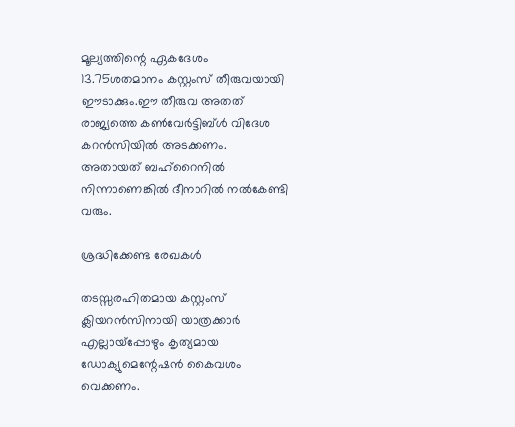മൂല്യത്തിന്റെ ഏകദേശം 13.75ശതമാനം കസ്റ്റംസ് തീരുവയായി ഈടാക്കും.ഈ തീരുവ അതത് രാജ്യത്തെ കൺവേർട്ടിബ്ൾ വിദേശ കറൻസിയിൽ അടക്കണം. അതായത് ബഹ്റൈനിൽ നിന്നാണെങ്കിൽ ദീനാറിൽ നൽകേണ്ടി വരും.

ശ്രദ്ധിക്കേണ്ട രേഖകൾ

തടസ്സരഹിതമായ കസ്റ്റംസ് ക്ലിയറൻസിനായി യാത്രക്കാർ എല്ലായ്പ്പോഴും കൃത്യമായ ഡോക്യുമെന്റേഷൻ കൈവശം വെക്കണം.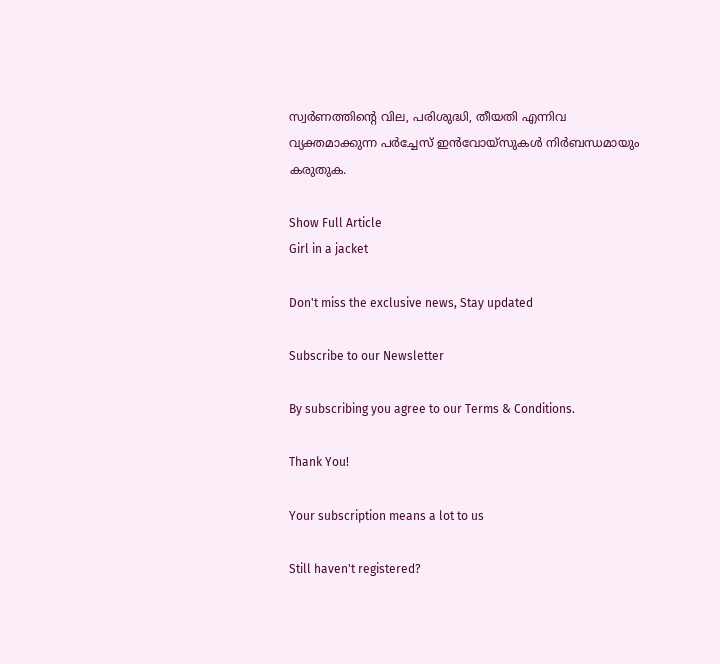സ്വർണത്തിന്റെ വില, പരിശുദ്ധി, തീയതി എന്നിവ വ്യക്തമാക്കുന്ന പർച്ചേസ് ഇൻവോയ്‌സുകൾ നിർബന്ധമായും കരുതുക.

Show Full Article
Girl in a jacket

Don't miss the exclusive news, Stay updated

Subscribe to our Newsletter

By subscribing you agree to our Terms & Conditions.

Thank You!

Your subscription means a lot to us

Still haven't registered?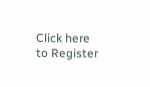Click here to Register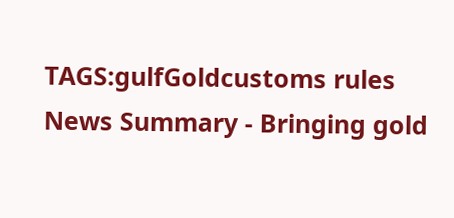TAGS:gulfGoldcustoms rules
News Summary - Bringing gold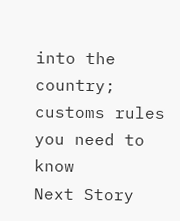into the country; customs rules you need to know
Next Story